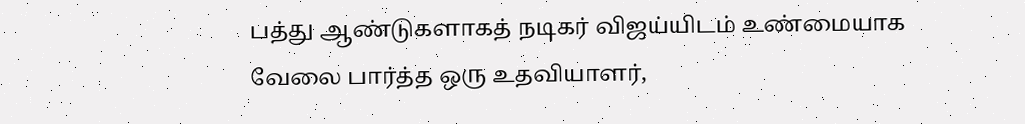பத்து ஆண்டுகளாகத் நடிகர் விஜய்யிடம் உண்மையாக வேலை பார்த்த ஒரு உதவியாளர்,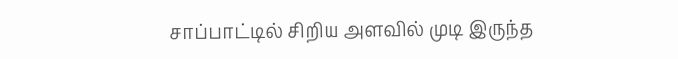சாப்பாட்டில் சிறிய அளவில் முடி இருந்த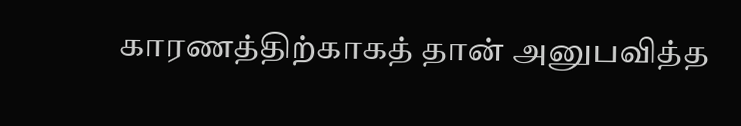காரணத்திற்காகத் தான் அனுபவித்த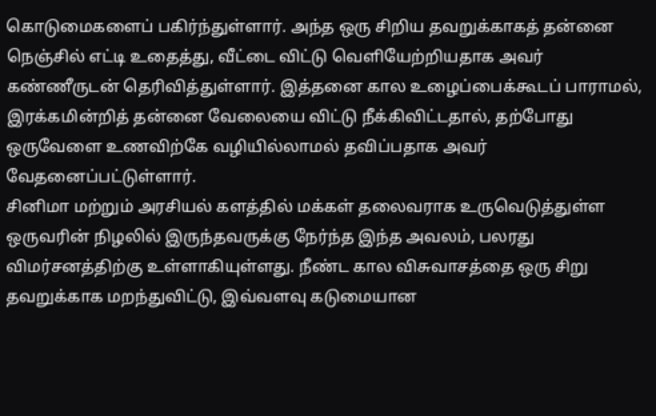கொடுமைகளைப் பகிர்ந்துள்ளார். அந்த ஒரு சிறிய தவறுக்காகத் தன்னை நெஞ்சில் எட்டி உதைத்து, வீட்டை விட்டு வெளியேற்றியதாக அவர் கண்ணீருடன் தெரிவித்துள்ளார். இத்தனை கால உழைப்பைக்கூடப் பாராமல், இரக்கமின்றித் தன்னை வேலையை விட்டு நீக்கிவிட்டதால், தற்போது ஒருவேளை உணவிற்கே வழியில்லாமல் தவிப்பதாக அவர் வேதனைப்பட்டுள்ளார்.
சினிமா மற்றும் அரசியல் களத்தில் மக்கள் தலைவராக உருவெடுத்துள்ள ஒருவரின் நிழலில் இருந்தவருக்கு நேர்ந்த இந்த அவலம், பலரது விமர்சனத்திற்கு உள்ளாகியுள்ளது. நீண்ட கால விசுவாசத்தை ஒரு சிறு தவறுக்காக மறந்துவிட்டு, இவ்வளவு கடுமையான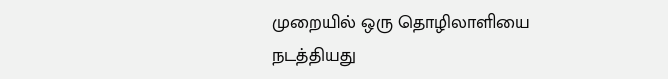முறையில் ஒரு தொழிலாளியை நடத்தியது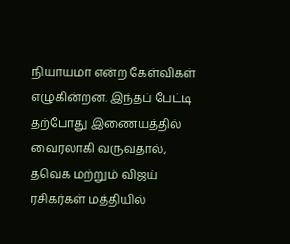நியாயமா என்ற கேள்விகள் எழுகின்றன. இந்தப் பேட்டி தற்போது இணையத்தில் வைரலாகி வருவதால், தவெக மற்றும் விஜய் ரசிகர்கள் மத்தியில்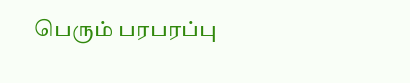பெரும் பரபரப்பு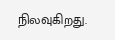நிலவுகிறது.